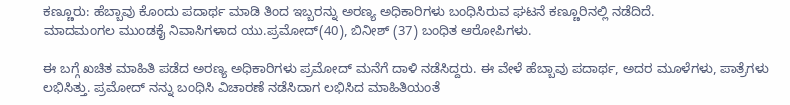ಕಣ್ಣೂರು: ಹೆಬ್ಬಾವು ಕೊಂದು ಪದಾರ್ಥ ಮಾಡಿ ತಿಂದ ಇಬ್ಬರನ್ನು ಅರಣ್ಯ ಅಧಿಕಾರಿಗಳು ಬಂಧಿಸಿರುವ ಘಟನೆ ಕಣ್ಣೂರಿನಲ್ಲಿ ನಡೆದಿದೆ.
ಮಾದಮಂಗಲ ಮುಂಡಕೈ ನಿವಾಸಿಗಳಾದ ಯು.ಪ್ರಮೋದ್(40), ಬಿನೀಶ್ (37) ಬಂಧಿತ ಆರೋಪಿಗಳು.

ಈ ಬಗ್ಗೆ ಖಚಿತ ಮಾಹಿತಿ ಪಡೆದ ಅರಣ್ಯ ಅಧಿಕಾರಿಗಳು ಪ್ರಮೋದ್ ಮನೆಗೆ ದಾಳಿ ನಡೆಸಿದ್ದರು. ಈ ವೇಳೆ ಹೆಬ್ಬಾವು ಪದಾರ್ಥ, ಅದರ ಮೂಳೆಗಳು, ಪಾತ್ರೆಗಳು ಲಭಿಸಿತ್ತು. ಪ್ರಮೋದ್ ನನ್ನು ಬಂಧಿಸಿ ವಿಚಾರಣೆ ನಡೆಸಿದಾಗ ಲಭಿಸಿದ ಮಾಹಿತಿಯಂತೆ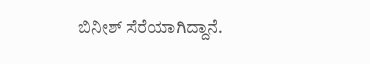ಬಿನೀಶ್ ಸೆರೆಯಾಗಿದ್ದಾನೆ.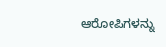ಆರೋಪಿಗಳನ್ನು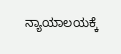ನ್ಯಾಯಾಲಯಕ್ಕೆ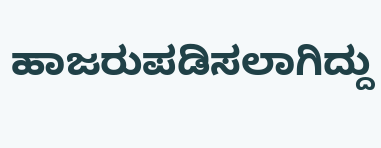ಹಾಜರುಪಡಿಸಲಾಗಿದ್ದು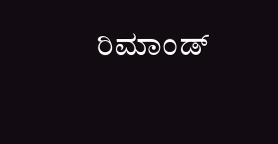ರಿಮಾಂಡ್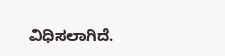ವಿಧಿಸಲಾಗಿದೆ.